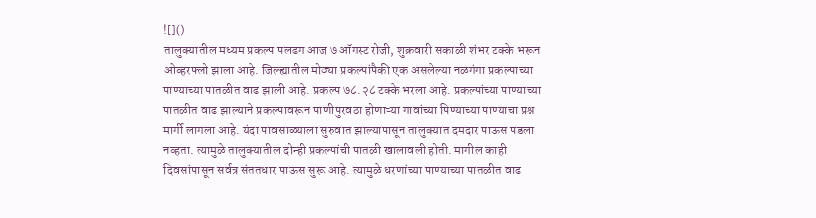![]()
तालुक्यातील मध्यम प्रकल्प पलढग आज ७ ऑगस्ट रोजी, शुक्रवारी सकाळी शंभर टक्के भरून ओव्हरफ्लो झाला आहे. जिल्ह्यातील मोठ्या प्रकल्पांपैकी एक असलेल्या नळगंगा प्रकल्पाच्या पाण्याच्या पातळीत वाढ झाली आहे. प्रकल्प ७८.२८ टक्के भरला आहे. प्रकल्पांच्या पाण्याच्या पातळीत वाढ झाल्याने प्रकल्पावरून पाणीपुरवठा होणाऱ्या गावांच्या पिण्याच्या पाण्याचा प्रश्न मार्गी लागला आहे. यंदा पावसाळ्याला सुरुवात झाल्यापासून तालुक्यात दमदार पाऊस पडला नव्हता. त्यामुळे तालुक्यातील दोन्ही प्रकल्पांची पातळी खालावली होती. मागील काही दिवसांपासून सर्वत्र संततधार पाऊस सुरू आहे. त्यामुळे धरणांच्या पाण्याच्या पातळीत वाढ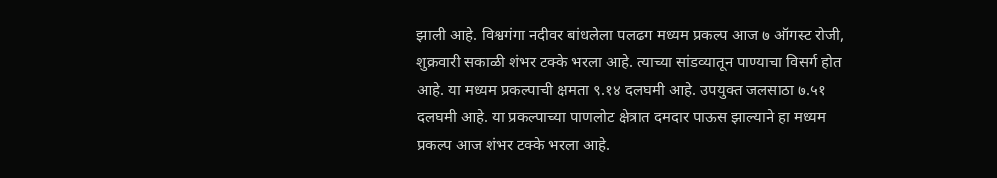झाली आहे. विश्वगंगा नदीवर बांधलेला पलढग मध्यम प्रकल्प आज ७ ऑगस्ट रोजी, शुक्रवारी सकाळी शंभर टक्के भरला आहे. त्याच्या सांडव्यातून पाण्याचा विसर्ग होत आहे. या मध्यम प्रकल्पाची क्षमता ९.१४ दलघमी आहे. उपयुक्त जलसाठा ७.५१ दलघमी आहे. या प्रकल्पाच्या पाणलोट क्षेत्रात दमदार पाऊस झाल्याने हा मध्यम प्रकल्प आज शंभर टक्के भरला आहे.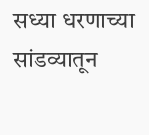सध्या धरणाच्या सांडव्यातून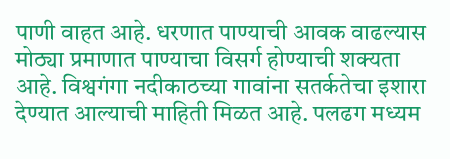पाणी वाहत आहे. धरणात पाण्याची आवक वाढल्यास मोठ्या प्रमाणात पाण्याचा विसर्ग होण्याची शक्यता आहे. विश्वगंगा नदीकाठच्या गावांना सतर्कतेचा इशारा देण्यात आल्याची माहिती मिळत आहे. पलढग मध्यम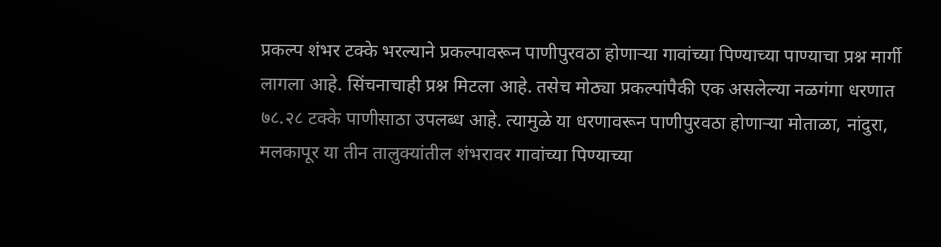प्रकल्प शंभर टक्के भरल्याने प्रकल्पावरून पाणीपुरवठा होणाऱ्या गावांच्या पिण्याच्या पाण्याचा प्रश्न मार्गी लागला आहे. सिंचनाचाही प्रश्न मिटला आहे. तसेच मोठ्या प्रकल्पांपैकी एक असलेल्या नळगंगा धरणात ७८.२८ टक्के पाणीसाठा उपलब्ध आहे. त्यामुळे या धरणावरून पाणीपुरवठा होणाऱ्या मोताळा, नांदुरा, मलकापूर या तीन तालुक्यांतील शंभरावर गावांच्या पिण्याच्या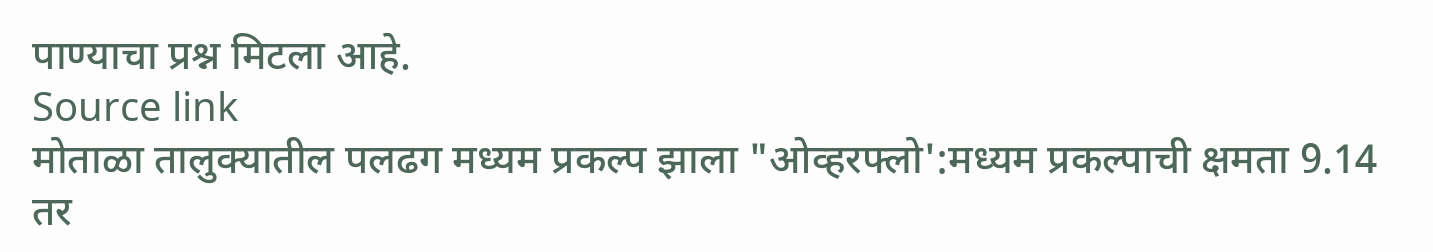पाण्याचा प्रश्न मिटला आहे.
Source link
मोताळा तालुक्यातील पलढग मध्यम प्रकल्प झाला "ओव्हरफ्लो':मध्यम प्रकल्पाची क्षमता 9.14 तर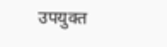उपयुक्त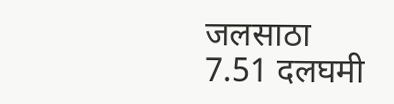जलसाठा 7.51 दलघमी